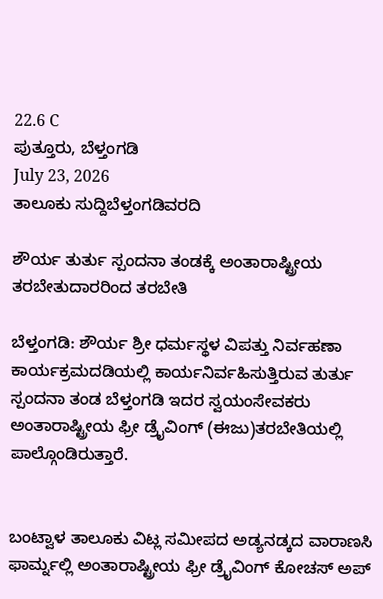22.6 C
ಪುತ್ತೂರು, ಬೆಳ್ತಂಗಡಿ
July 23, 2026
ತಾಲೂಕು ಸುದ್ದಿಬೆಳ್ತಂಗಡಿವರದಿ

ಶೌರ್ಯ ತುರ್ತು ಸ್ಪಂದನಾ ತಂಡಕ್ಕೆ ಅಂತಾರಾಷ್ಟ್ರೀಯ ತರಬೇತುದಾರರಿಂದ ತರಬೇತಿ

ಬೆಳ್ತಂಗಡಿ: ಶೌರ್ಯ ಶ್ರೀ ಧರ್ಮಸ್ಥಳ ವಿಪತ್ತು ನಿರ್ವಹಣಾ ಕಾರ್ಯಕ್ರಮದಡಿಯಲ್ಲಿ ಕಾರ್ಯನಿರ್ವಹಿಸುತ್ತಿರುವ ತುರ್ತು ಸ್ಪಂದನಾ ತಂಡ ಬೆಳ್ತಂಗಡಿ ಇದರ ಸ್ವಯಂಸೇವಕರು ಅಂತಾರಾಷ್ಟ್ರೀಯ ಫ್ರೀ ಡ್ರೈವಿಂಗ್ (ಈಜು)ತರಬೇತಿಯಲ್ಲಿ ಪಾಲ್ಗೊಂಡಿರುತ್ತಾರೆ.


ಬಂಟ್ವಾಳ ತಾಲೂಕು ವಿಟ್ಲ ಸಮೀಪದ ಅಡ್ಯನಡ್ಕದ ವಾರಾಣಸಿ ಫಾರ್ಮ್ನಲ್ಲಿ ಅಂತಾರಾಷ್ಟ್ರೀಯ ಫ್ರೀ ಡ್ರೈವಿಂಗ್ ಕೋಚಸ್ ಅಪ್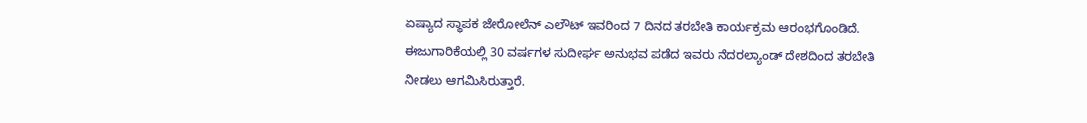ಏಷ್ಯಾದ ಸ್ಥಾಪಕ ಜೇರೋಲೆನ್ ಎಲೌಟ್ ಇವರಿಂದ 7 ದಿನದ ತರಬೇತಿ ಕಾರ್ಯಕ್ರಮ ಆರಂಭಗೊಂಡಿದೆ.
ಈಜುಗಾರಿಕೆಯಲ್ಲಿ 30 ವರ್ಷಗಳ ಸುದೀರ್ಘ ಅನುಭವ ಪಡೆದ ಇವರು ನೆದರಲ್ಯಾಂಡ್ ದೇಶದಿಂದ ತರಬೇತಿ ನೀಡಲು ಆಗಮಿಸಿರುತ್ತಾರೆ.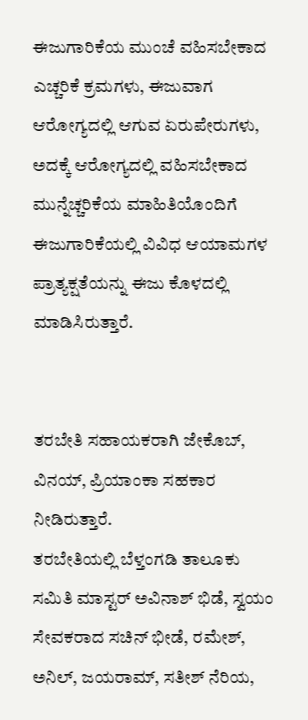ಈಜುಗಾರಿಕೆಯ ಮುಂಚೆ ವಹಿಸಬೇಕಾದ ಎಚ್ಚರಿಕೆ ಕ್ರಮಗಳು, ಈಜುವಾಗ ಆರೋಗ್ಯದಲ್ಲಿ ಆಗುವ ಏರುಪೇರುಗಳು, ಅದಕ್ಕೆ ಆರೋಗ್ಯದಲ್ಲಿ ವಹಿಸಬೇಕಾದ ಮುನ್ನೆಚ್ಚರಿಕೆಯ ಮಾಹಿತಿಯೊಂದಿಗೆ ಈಜುಗಾರಿಕೆಯಲ್ಲಿ ವಿವಿಧ ಆಯಾಮಗಳ ಪ್ರಾತ್ಯಕ್ಷತೆಯನ್ನು ಈಜು ಕೊಳದಲ್ಲಿ ಮಾಡಿಸಿರುತ್ತಾರೆ.


ತರಬೇತಿ ಸಹಾಯಕರಾಗಿ ಜೇಕೊಬ್, ವಿನಯ್, ಪ್ರಿಯಾಂಕಾ ಸಹಕಾರ ನೀಡಿರುತ್ತಾರೆ.
ತರಬೇತಿಯಲ್ಲಿ ಬೆಳ್ತಂಗಡಿ ತಾಲೂಕು ಸಮಿತಿ ಮಾಸ್ಟರ್ ಅವಿನಾಶ್ ಭಿಡೆ, ಸ್ವಯಂ ಸೇವಕರಾದ ಸಚಿನ್ ಭೀಡೆ, ರಮೇಶ್, ಅನಿಲ್, ಜಯರಾಮ್, ಸತೀಶ್ ನೆರಿಯ,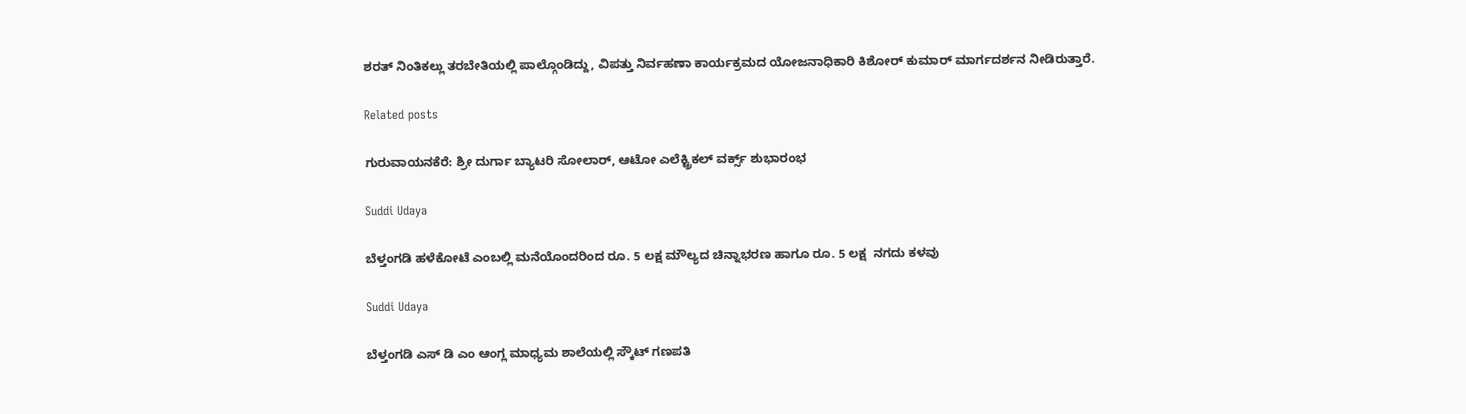ಶರತ್ ನಿಂತಿಕಲ್ಲು ತರಬೇತಿಯಲ್ಲಿ ಪಾಲ್ಗೊಂಡಿದ್ದು, ವಿಪತ್ತು ನಿರ್ವಹಣಾ ಕಾರ್ಯಕ್ರಮದ ಯೋಜನಾಧಿಕಾರಿ ಕಿಶೋರ್ ಕುಮಾರ್ ಮಾರ್ಗದರ್ಶನ ನೀಡಿರುತ್ತಾರೆ.

Related posts

ಗುರುವಾಯನಕೆರೆ: ಶ್ರೀ ದುರ್ಗಾ ಬ್ಯಾಟರಿ ಸೋಲಾರ್, ಆಟೋ ಎಲೆಕ್ಟ್ರಿಕಲ್ ವರ್ಕ್ಸ್ ಶುಭಾರಂಭ

Suddi Udaya

ಬೆಳ್ತಂಗಡಿ ಹಳೆಕೋಟೆ ಎಂಬಲ್ಲಿ ಮನೆಯೊಂದರಿಂದ‌ ರೂ. 5 ಲಕ್ಷ ಮೌಲ್ಯದ ಚಿನ್ನಾಭರಣ ಹಾಗೂ ರೂ. 5 ಲಕ್ಷ ‌ ನಗದು ಕಳವು

Suddi Udaya

ಬೆಳ್ತಂಗಡಿ ಎಸ್ ಡಿ ಎಂ ಆಂಗ್ಲ ಮಾಧ್ಯಮ ಶಾಲೆಯಲ್ಲಿ ಸ್ಕೌಟ್ ಗಣಪತಿ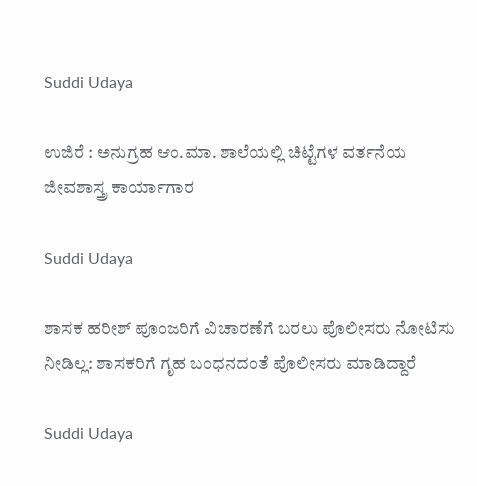Suddi Udaya

ಉಜಿರೆ : ಅನುಗ್ರಹ ಆಂ.ಮಾ. ಶಾಲೆಯಲ್ಲಿ ಚಿಟ್ಟೆಗಳ ವರ್ತನೆಯ ಜೀವಶಾಸ್ತ್ರ ಕಾರ್ಯಾಗಾರ

Suddi Udaya

ಶಾಸಕ ಹರೀಶ್ ಪೂಂಜರಿಗೆ ವಿಚಾರಣೆಗೆ ಬರಲು ಪೊಲೀಸರು ನೋಟಿಸು ನೀಡಿಲ್ಲ: ಶಾಸಕರಿಗೆ ಗೃಹ ಬಂಧನದಂತೆ ಪೊಲೀಸರು ಮಾಡಿದ್ದಾರೆ

Suddi Udaya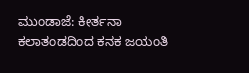ಮುಂಡಾಜೆ: ಕೀರ್ತನಾ ಕಲಾತಂಡದಿಂದ ಕನಕ ಜಯಂತಿ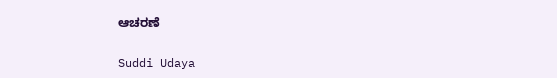ಆಚರಣೆ

Suddi Udaya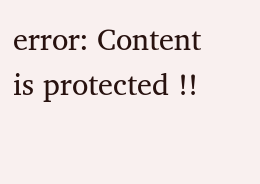error: Content is protected !!